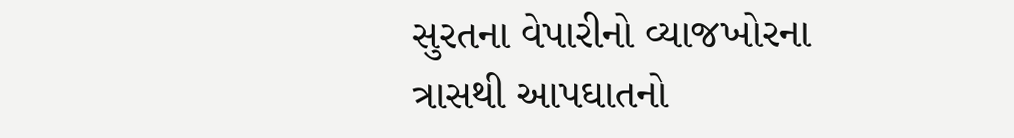સુરતના વેપારીનો વ્યાજખોરના ત્રાસથી આપઘાતનો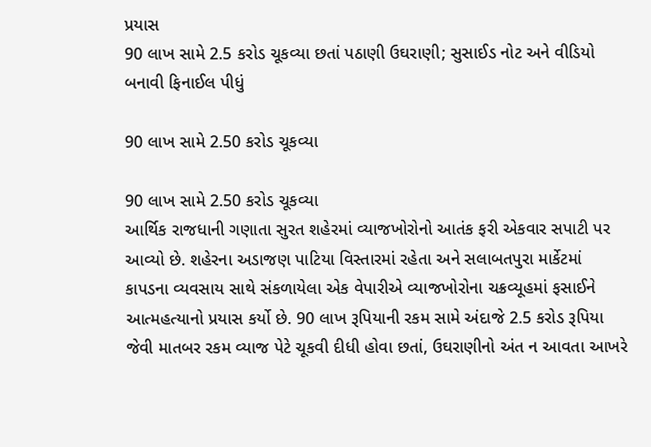પ્રયાસ
90 લાખ સામે 2.5 કરોડ ચૂકવ્યા છતાં પઠાણી ઉઘરાણી; સુસાઈડ નોટ અને વીડિયો બનાવી ફિનાઈલ પીધું

90 લાખ સામે 2.50 કરોડ ચૂકવ્યા

90 લાખ સામે 2.50 કરોડ ચૂકવ્યા
આર્થિક રાજધાની ગણાતા સુરત શહેરમાં વ્યાજખોરોનો આતંક ફરી એકવાર સપાટી પર આવ્યો છે. શહેરના અડાજણ પાટિયા વિસ્તારમાં રહેતા અને સલાબતપુરા માર્કેટમાં કાપડના વ્યવસાય સાથે સંકળાયેલા એક વેપારીએ વ્યાજખોરોના ચક્રવ્યૂહમાં ફસાઈને આત્મહત્યાનો પ્રયાસ કર્યો છે. 90 લાખ રૂપિયાની રકમ સામે અંદાજે 2.5 કરોડ રૂપિયા જેવી માતબર રકમ વ્યાજ પેટે ચૂકવી દીધી હોવા છતાં, ઉઘરાણીનો અંત ન આવતા આખરે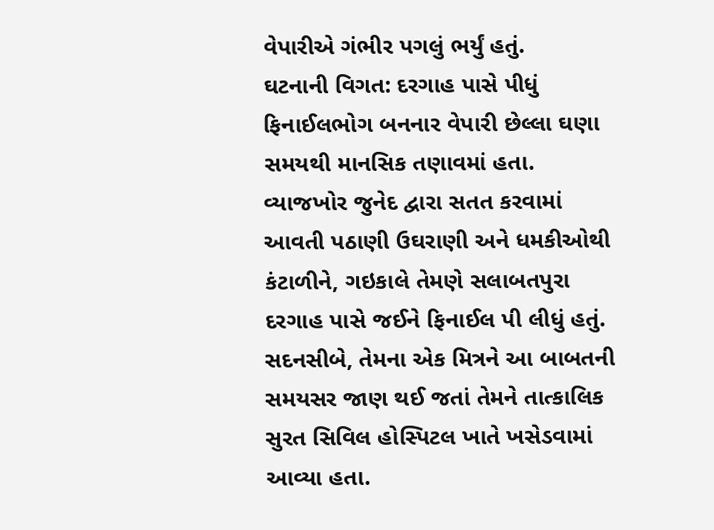વેપારીએ ગંભીર પગલું ભર્યું હતું.
ઘટનાની વિગત: દરગાહ પાસે પીધું ફિનાઈલભોગ બનનાર વેપારી છેલ્લા ઘણા સમયથી માનસિક તણાવમાં હતા. વ્યાજખોર જુનેદ દ્વારા સતત કરવામાં આવતી પઠાણી ઉઘરાણી અને ધમકીઓથી કંટાળીને, ગઇકાલે તેમણે સલાબતપુરા દરગાહ પાસે જઈને ફિનાઈલ પી લીધું હતું. સદનસીબે, તેમના એક મિત્રને આ બાબતની સમયસર જાણ થઈ જતાં તેમને તાત્કાલિક સુરત સિવિલ હોસ્પિટલ ખાતે ખસેડવામાં આવ્યા હતા.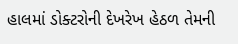હાલમાં ડોક્ટરોની દેખરેખ હેઠળ તેમની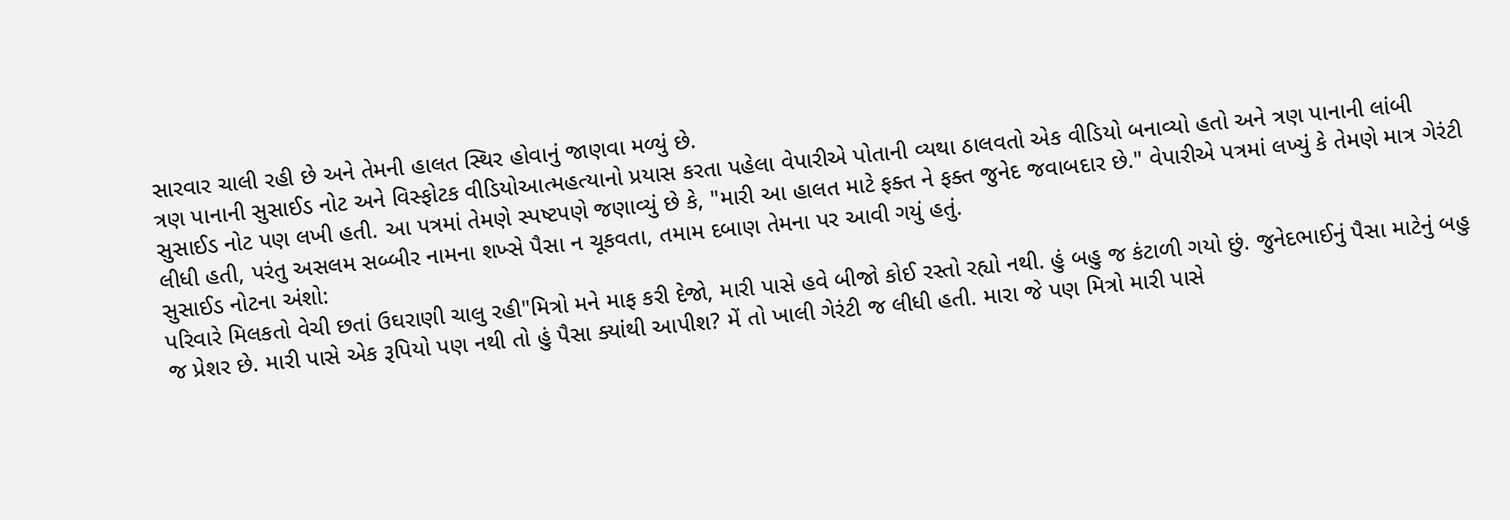સારવાર ચાલી રહી છે અને તેમની હાલત સ્થિર હોવાનું જાણવા મળ્યું છે.
ત્રણ પાનાની સુસાઈડ નોટ અને વિસ્ફોટક વીડિયોઆત્મહત્યાનો પ્રયાસ કરતા પહેલા વેપારીએ પોતાની વ્યથા ઠાલવતો એક વીડિયો બનાવ્યો હતો અને ત્રણ પાનાની લાંબી સુસાઈડ નોટ પણ લખી હતી. આ પત્રમાં તેમણે સ્પષ્ટપણે જણાવ્યું છે કે, "મારી આ હાલત માટે ફક્ત ને ફક્ત જુનેદ જવાબદાર છે." વેપારીએ પત્રમાં લખ્યું કે તેમણે માત્ર ગેરંટી લીધી હતી, પરંતુ અસલમ સબ્બીર નામના શખ્સે પૈસા ન ચૂકવતા, તમામ દબાણ તેમના પર આવી ગયું હતું.
સુસાઈડ નોટના અંશો:
પરિવારે મિલકતો વેચી છતાં ઉઘરાણી ચાલુ રહી"મિત્રો મને માફ કરી દેજો, મારી પાસે હવે બીજો કોઈ રસ્તો રહ્યો નથી. હું બહુ જ કંટાળી ગયો છું. જુનેદભાઈનું પૈસા માટેનું બહુ જ પ્રેશર છે. મારી પાસે એક રૂપિયો પણ નથી તો હું પૈસા ક્યાંથી આપીશ? મેં તો ખાલી ગેરંટી જ લીધી હતી. મારા જે પણ મિત્રો મારી પાસે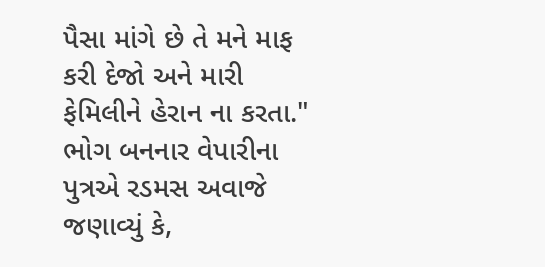પૈસા માંગે છે તે મને માફ કરી દેજો અને મારી ફેમિલીને હેરાન ના કરતા."
ભોગ બનનાર વેપારીના પુત્રએ રડમસ અવાજે જણાવ્યું કે,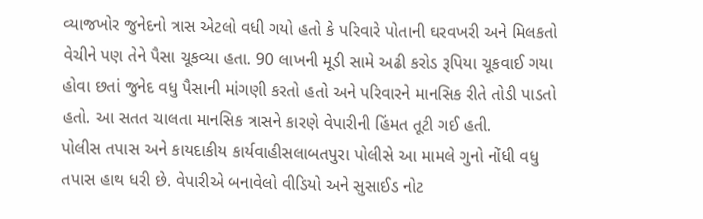વ્યાજખોર જુનેદનો ત્રાસ એટલો વધી ગયો હતો કે પરિવારે પોતાની ઘરવખરી અને મિલકતો વેચીને પણ તેને પૈસા ચૂકવ્યા હતા. 90 લાખની મૂડી સામે અઢી કરોડ રૂપિયા ચૂકવાઈ ગયા હોવા છતાં જુનેદ વધુ પૈસાની માંગણી કરતો હતો અને પરિવારને માનસિક રીતે તોડી પાડતો હતો. આ સતત ચાલતા માનસિક ત્રાસને કારણે વેપારીની હિંમત તૂટી ગઈ હતી.
પોલીસ તપાસ અને કાયદાકીય કાર્યવાહીસલાબતપુરા પોલીસે આ મામલે ગુનો નોંધી વધુ તપાસ હાથ ધરી છે. વેપારીએ બનાવેલો વીડિયો અને સુસાઈડ નોટ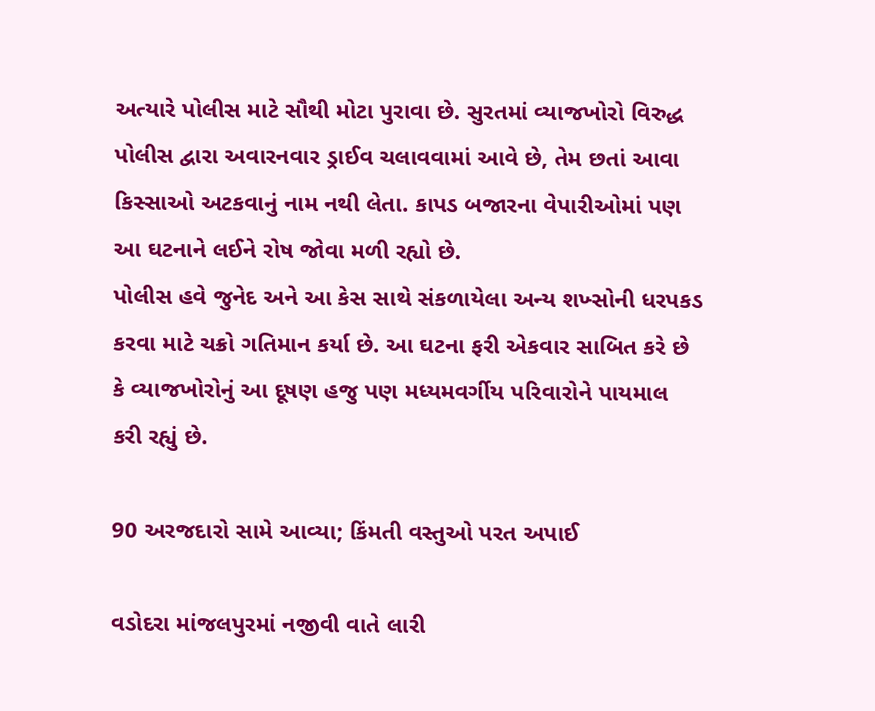અત્યારે પોલીસ માટે સૌથી મોટા પુરાવા છે. સુરતમાં વ્યાજખોરો વિરુદ્ધ પોલીસ દ્વારા અવારનવાર ડ્રાઈવ ચલાવવામાં આવે છે, તેમ છતાં આવા કિસ્સાઓ અટકવાનું નામ નથી લેતા. કાપડ બજારના વેપારીઓમાં પણ આ ઘટનાને લઈને રોષ જોવા મળી રહ્યો છે.
પોલીસ હવે જુનેદ અને આ કેસ સાથે સંકળાયેલા અન્ય શખ્સોની ધરપકડ કરવા માટે ચક્રો ગતિમાન કર્યા છે. આ ઘટના ફરી એકવાર સાબિત કરે છે કે વ્યાજખોરોનું આ દૂષણ હજુ પણ મધ્યમવર્ગીય પરિવારોને પાયમાલ કરી રહ્યું છે.

90 અરજદારો સામે આવ્યા; કિંમતી વસ્તુઓ પરત અપાઈ

વડોદરા માંજલપુરમાં નજીવી વાતે લારી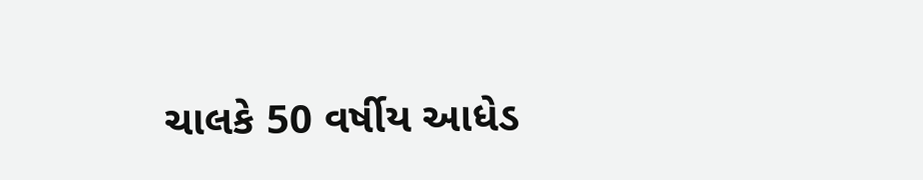ચાલકે 50 વર્ષીય આધેડ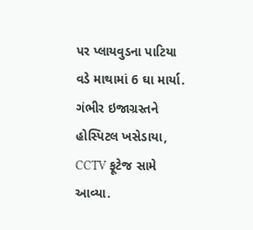પર પ્લાયવુડના પાટિયા વડે માથામાં 6 ઘા માર્યા. ગંભીર ઇજાગ્રસ્તને હોસ્પિટલ ખસેડાયા, CCTV ફૂટેજ સામે આવ્યા.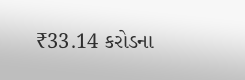₹33.14 કરોડના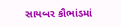સાયબર કૌભાંડમાં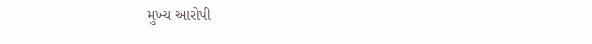મુખ્ય આરોપી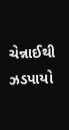ચેન્નાઈથી ઝડપાયો